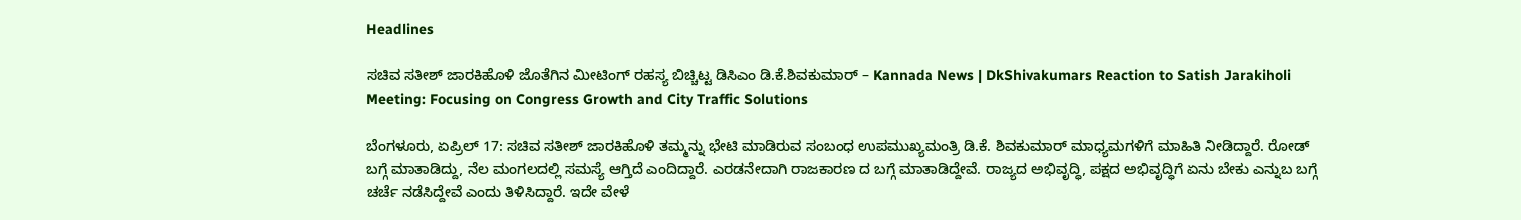Headlines

ಸಚಿವ ಸತೀಶ್ ಜಾರಕಿಹೊಳಿ ಜೊತೆಗಿನ ಮೀಟಿಂಗ್ ರಹಸ್ಯ ಬಿಚ್ಚಿಟ್ಟ ಡಿಸಿಎಂ ಡಿ.ಕೆ.ಶಿವಕುಮಾರ್ – Kannada News | DkShivakumars Reaction to Satish Jarakiholi Meeting: Focusing on Congress Growth and City Traffic Solutions

ಬೆಂಗಳೂರು, ಏಪ್ರಿಲ್ 17: ಸಚಿವ ಸತೀಶ್ ಜಾರಕಿಹೊಳಿ ತಮ್ಮನ್ನು ಭೇಟಿ ಮಾಡಿರುವ ಸಂಬಂಧ ಉಪಮುಖ್ಯಮಂತ್ರಿ ಡಿ.ಕೆ. ಶಿವಕುಮಾರ್ ಮಾಧ್ಯಮಗಳಿಗೆ ಮಾಹಿತಿ ನೀಡಿದ್ದಾರೆ. ರೋಡ್ ಬಗ್ಗೆ ಮಾತಾಡಿದ್ದು, ನೆಲ ಮಂಗಲದಲ್ಲಿ ಸಮಸ್ಯೆ ಆಗ್ತಿದೆ ಎಂದಿದ್ದಾರೆ. ಎರಡನೇದಾಗಿ ರಾಜಕಾರಣ ದ ಬಗ್ಗೆ ಮಾತಾಡಿದ್ದೇವೆ. ರಾಜ್ಯದ ಅಭಿವೃದ್ಧಿ, ಪಕ್ಷದ ಅಭಿವೃದ್ಧಿಗೆ ಏನು ಬೇಕು ಎನ್ನುಬ ಬಗ್ಗೆ ಚರ್ಚೆ ನಡೆಸಿದ್ದೇವೆ ಎಂದು ತಿಳಿಸಿದ್ದಾರೆ. ಇದೇ ವೇಳೆ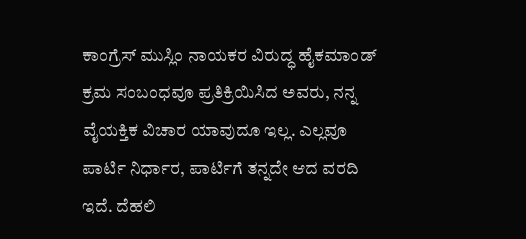ಕಾಂಗ್ರೆಸ್ ಮುಸ್ಲಿಂ ನಾಯಕರ ವಿರುದ್ಧ ಹೈಕಮಾಂಡ್ ಕ್ರಮ ಸಂಬಂಧವೂ ಪ್ರತಿಕ್ರಿಯಿಸಿದ ಅವರು, ನನ್ನ ವೈಯಕ್ತಿಕ ವಿಚಾರ ಯಾವುದೂ ಇಲ್ಲ. ಎಲ್ಲವೂ ಪಾರ್ಟಿ ನಿರ್ಧಾರ, ಪಾರ್ಟಿಗೆ ತನ್ನದೇ ಆದ ವರದಿ ಇದೆ. ದೆಹಲಿ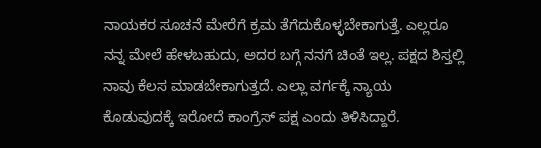ನಾಯಕರ ಸೂಚನೆ ಮೇರೆಗೆ ಕ್ರಮ ತೆಗೆದುಕೊಳ್ಳಬೇಕಾಗುತ್ತೆ. ಎಲ್ಲರೂ ನನ್ನ ಮೇಲೆ ಹೇಳಬಹುದು, ಅದರ ಬಗ್ಗೆ ನನಗೆ ಚಿಂತೆ ಇಲ್ಲ. ಪಕ್ಷದ ಶಿಸ್ತಲ್ಲಿ ನಾವು ಕೆಲಸ ಮಾಡಬೇಕಾಗುತ್ತದೆ. ಎಲ್ಲಾ ವರ್ಗಕ್ಕೆ ನ್ಯಾಯ ಕೊಡುವುದಕ್ಕೆ ಇರೋದೆ ಕಾಂಗ್ರೆಸ್ ಪಕ್ಷ ಎಂದು ತಿಳಿಸಿದ್ದಾರೆ.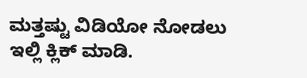ಮತ್ತಷ್ಟು ವಿಡಿಯೋ ನೋಡಲು ಇಲ್ಲಿ ಕ್ಲಿಕ್ ಮಾಡಿ.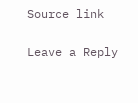Source link

Leave a Reply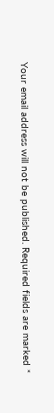Your email address will not be published. Required fields are marked *